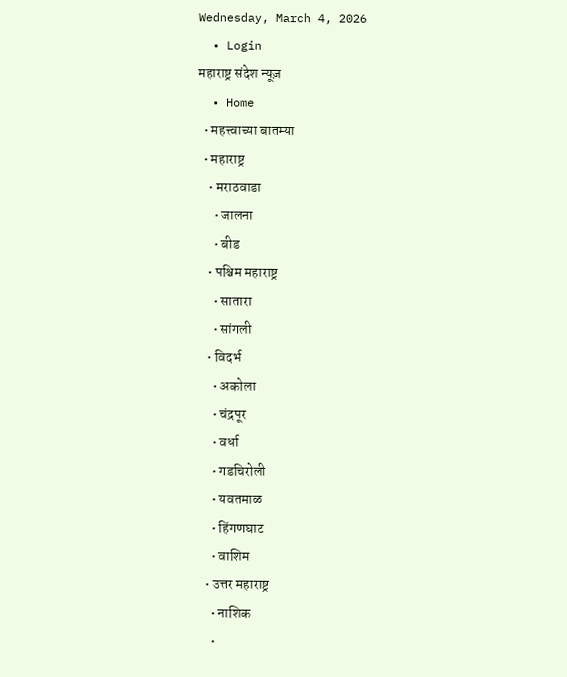Wednesday, March 4, 2026
  • Login
महाराष्ट्र संदेश न्यूज़
  • Home
  • महत्त्वाच्या बातम्या
  • महाराष्ट्र
    • मराठवाडा
      • जालना
      • बीड
    • पश्चिम महाराष्ट्र
      • सातारा
      • सांगली
    • विदर्भ
      • अकोला
      • चंद्रपूर
      • वर्धा
      • गडचिरोली
      • यवतमाळ
      • हिंगणघाट
      • वाशिम
    • उत्तर महाराष्ट्र
      • नाशिक
      •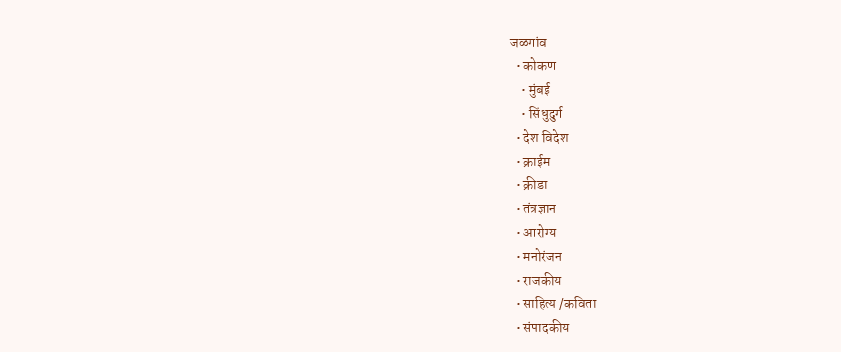जळगांव
  • कोकण
    • मुंबई
    • सिंधुदुर्ग
  • देश विदेश
  • क्राईम
  • क्रीडा
  • तंत्रज्ञान
  • आरोग्य
  • मनोरंजन
  • राजकीय
  • साहित्य /कविता
  • संपादकीय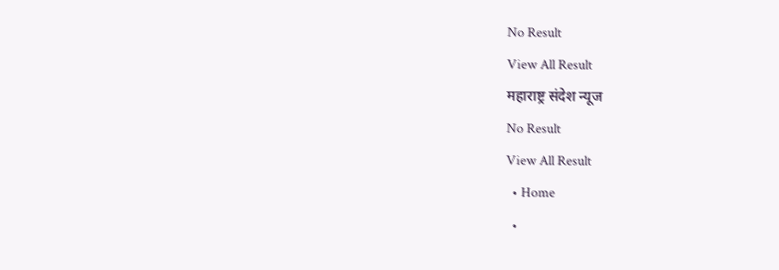No Result
View All Result
महाराष्ट्र संदेश न्यूज
No Result
View All Result
  • Home
  •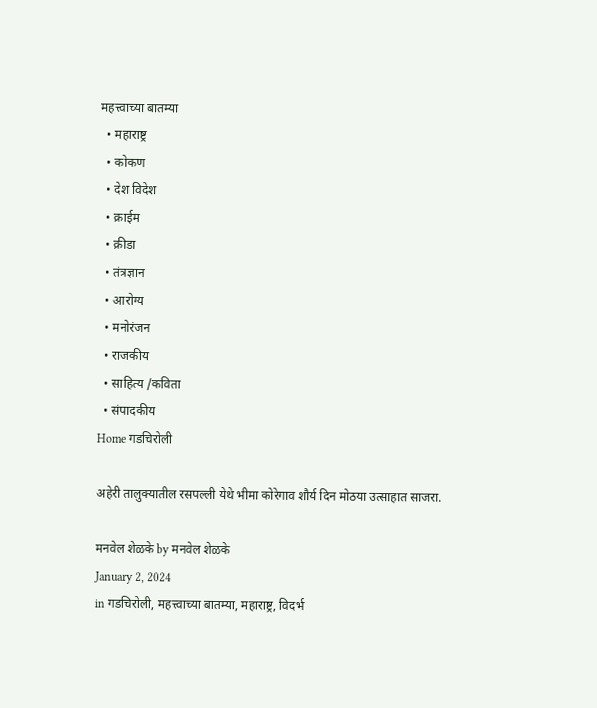महत्त्वाच्या बातम्या
  • महाराष्ट्र
  • कोकण
  • देश विदेश
  • क्राईम
  • क्रीडा
  • तंत्रज्ञान
  • आरोग्य
  • मनोरंजन
  • राजकीय
  • साहित्य /कविता
  • संपादकीय
Home गडचिरोली

अहेरी तालुक्यातील रसपल्ली येथे भीमा कोरेगाव शौर्य दिन मोठया उत्साहात साजरा.

मनवेल शेळके by मनवेल शेळके
January 2, 2024
in गडचिरोली, महत्त्वाच्या बातम्या, महाराष्ट्र, विदर्भ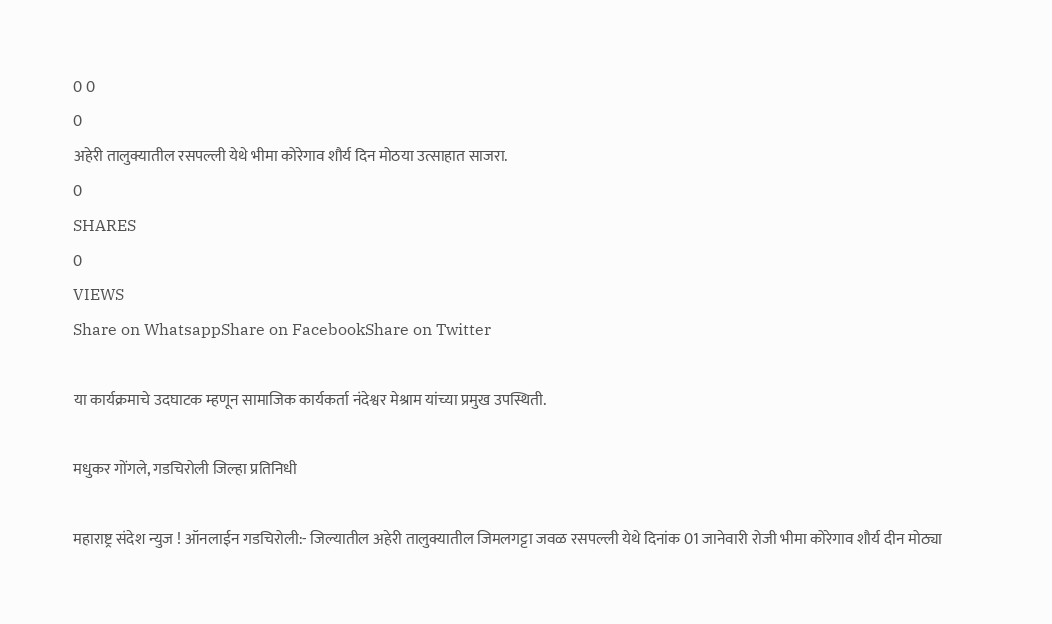0 0
0
अहेरी तालुक्यातील रसपल्ली येथे भीमा कोरेगाव शौर्य दिन मोठया उत्साहात साजरा.
0
SHARES
0
VIEWS
Share on WhatsappShare on FacebookShare on Twitter

या कार्यक्रमाचे उदघाटक म्हणून सामाजिक कार्यकर्ता नंदेश्वर मेश्राम यांच्या प्रमुख उपस्थिती.

मधुकर गोंगले, गडचिरोली जिल्हा प्रतिनिधी

महाराष्ट्र संदेश न्युज ! ऑनलाईन गडचिरोली:- जिल्यातील अहेरी तालुक्यातील जिमलगट्टा जवळ रसपल्ली येथे दिनांक 01 जानेवारी रोजी भीमा कोरेगाव शौर्य दीन मोठ्या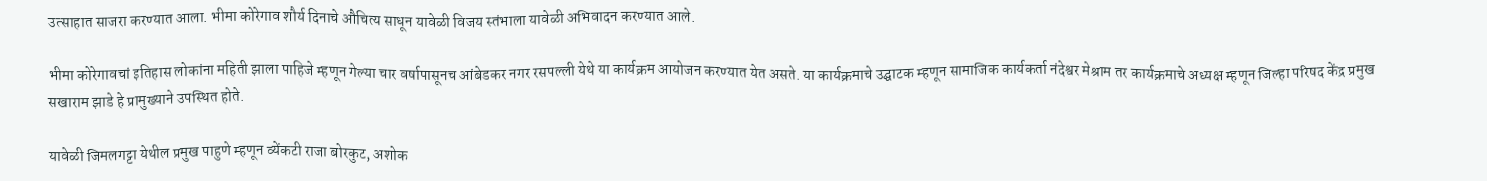उत्साहात साजरा करण्यात आला. भीमा कोरेगाव शौर्य दिनाचे औचित्य साधून यावेळी विजय स्तंभाला यावेळी अभिवादन करण्यात आले.

भीमा कोरेगावचां इतिहास लोकांना महिती झाला पाहिजे म्हणून गेल्या चार वर्षापासूनच आंबेडकर नगर रसपल्ली येथे या कार्यक्रम आयोजन करण्यात येत असते. या कार्यक्रमाचे उद्घाटक म्हणून सामाजिक कार्यकर्ता नंदेश्वर मेश्राम तर कार्यक्रमाचे अध्यक्ष म्हणून जिल्हा परिषद केंद्र प्रमुख सखाराम झाडे हे प्रामुख्याने उपस्थित होते.

यावेळी जिमलगट्टा येथील प्रमुख पाहुणे म्हणून व्येंकटी राजा बोरकुट, अशोक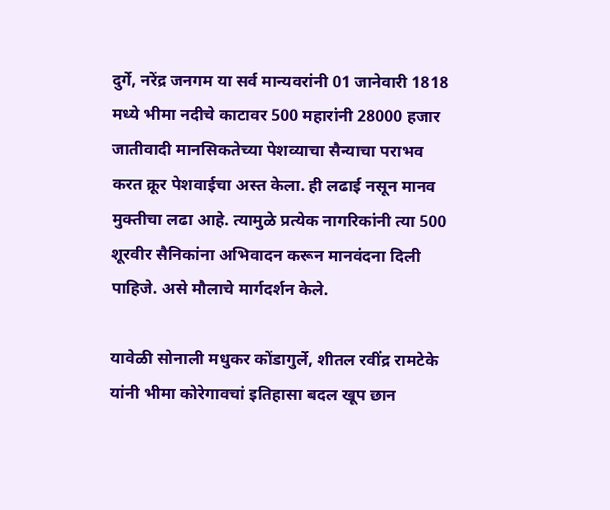दुर्गे, नरेंद्र जनगम या सर्व मान्यवरांनी 01 जानेवारी 1818 मध्ये भीमा नदीचे काटावर 500 महारांनी 28000 हजार जातीवादी मानसिकतेच्या पेशव्याचा सैन्याचा पराभव करत क्रूर पेशवाईचा अस्त केला. ही लढाई नसून मानव मुक्तीचा लढा आहे. त्यामुळे प्रत्येक नागरिकांनी त्या 500 शूरवीर सैनिकांना अभिवादन करून मानवंदना दिली पाहिजे. असे मौलाचे मार्गदर्शन केले.

यावेळी सोनाली मधुकर कोंडागुर्ले, शीतल रवींद्र रामटेके यांनी भीमा कोरेगावचां इतिहासा बदल खूप छान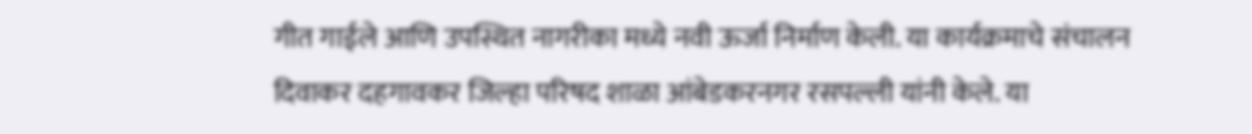गीत गाईले आणि उपस्थित नागरीका मध्ये नवी ऊर्जा निर्माण केली. या कार्यक्रमाचे संचालन दिवाकर दहगावकर जिल्हा परिषद शाळा आंबेडकरनगर रसपल्ली यांनी केले. या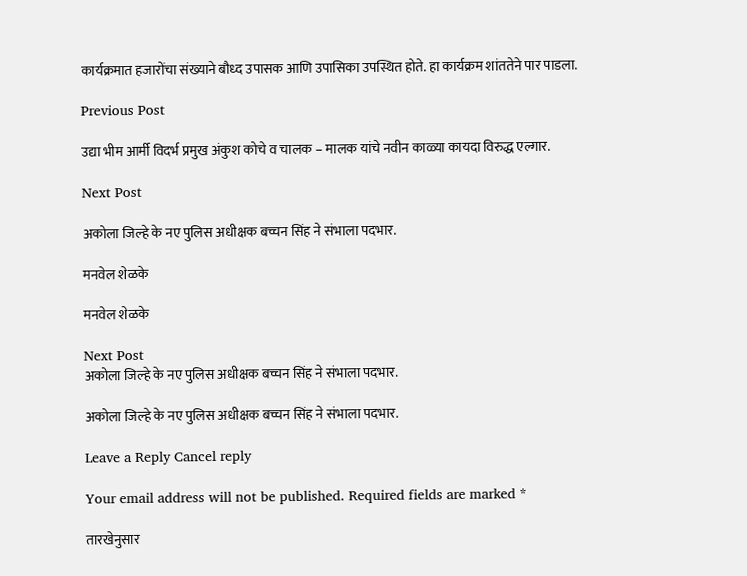कार्यक्रमात हजारोंचा संख्याने बौध्द उपासक आणि उपासिका उपस्थित होते. हा कार्यक्रम शांततेने पार पाडला.

Previous Post

उद्या भीम आर्मी विदर्भ प्रमुख अंकुश कोचे व चालक – मालक यांचे नवीन काळ्या कायदा विरुद्ध एल्गार.

Next Post

अकोला जिल्हे के नए पुलिस अधीक्षक बच्चन सिंह ने संभाला पदभार.

मनवेल शेळके

मनवेल शेळके

Next Post
अकोला जिल्हे के नए पुलिस अधीक्षक बच्चन सिंह ने संभाला पदभार.

अकोला जिल्हे के नए पुलिस अधीक्षक बच्चन सिंह ने संभाला पदभार.

Leave a Reply Cancel reply

Your email address will not be published. Required fields are marked *

तारखेनुसार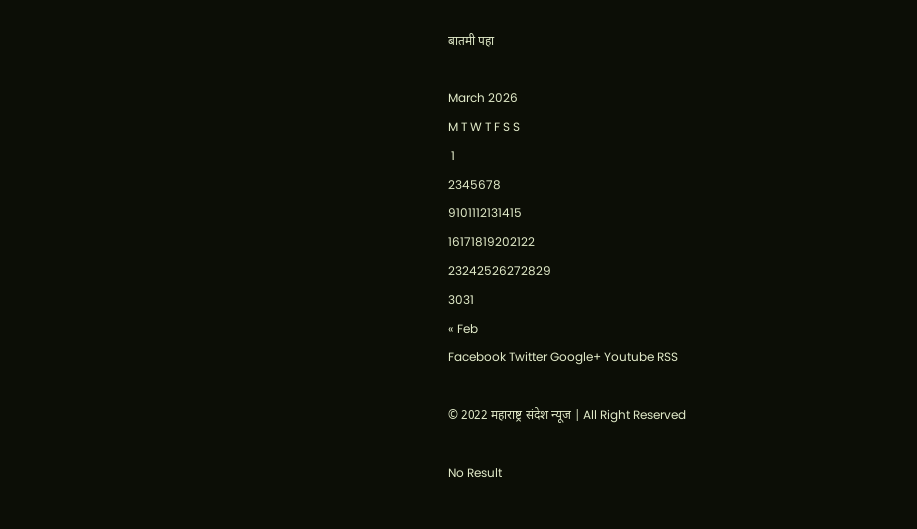बातमी पहा

March 2026
M T W T F S S
 1
2345678
9101112131415
16171819202122
23242526272829
3031
« Feb
Facebook Twitter Google+ Youtube RSS

© 2022 महाराष्ट्र संदेश न्यूज | All Right Reserved

No Result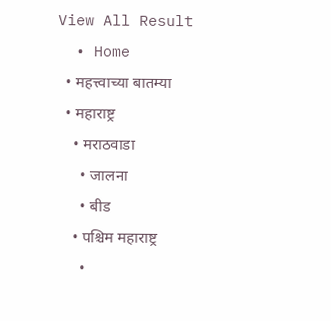View All Result
  • Home
  • महत्त्वाच्या बातम्या
  • महाराष्ट्र
    • मराठवाडा
      • जालना
      • बीड
    • पश्चिम महाराष्ट्र
      •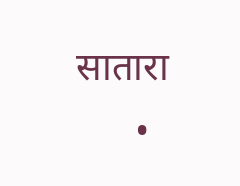सातारा
      •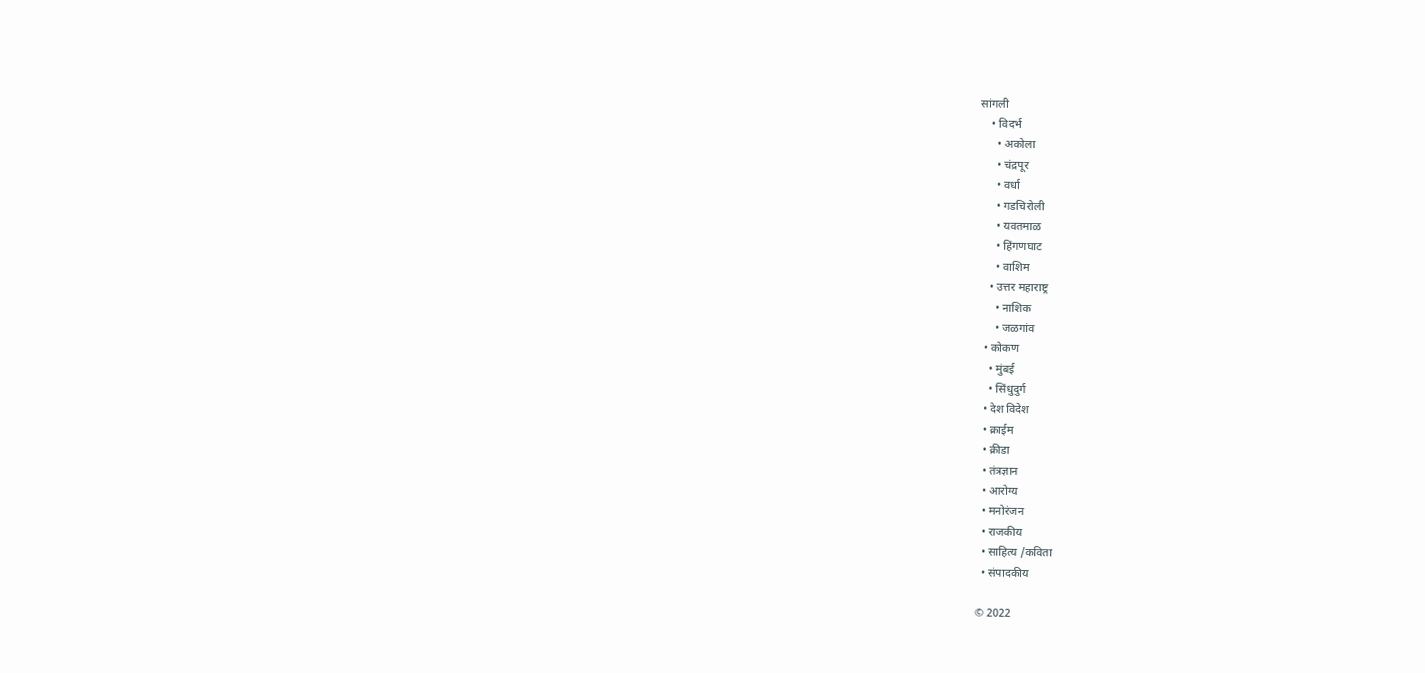सांगली
    • विदर्भ
      • अकोला
      • चंद्रपूर
      • वर्धा
      • गडचिरोली
      • यवतमाळ
      • हिंगणघाट
      • वाशिम
    • उत्तर महाराष्ट्र
      • नाशिक
      • जळगांव
  • कोकण
    • मुंबई
    • सिंधुदुर्ग
  • देश विदेश
  • क्राईम
  • क्रीडा
  • तंत्रज्ञान
  • आरोग्य
  • मनोरंजन
  • राजकीय
  • साहित्य /कविता
  • संपादकीय

© 2022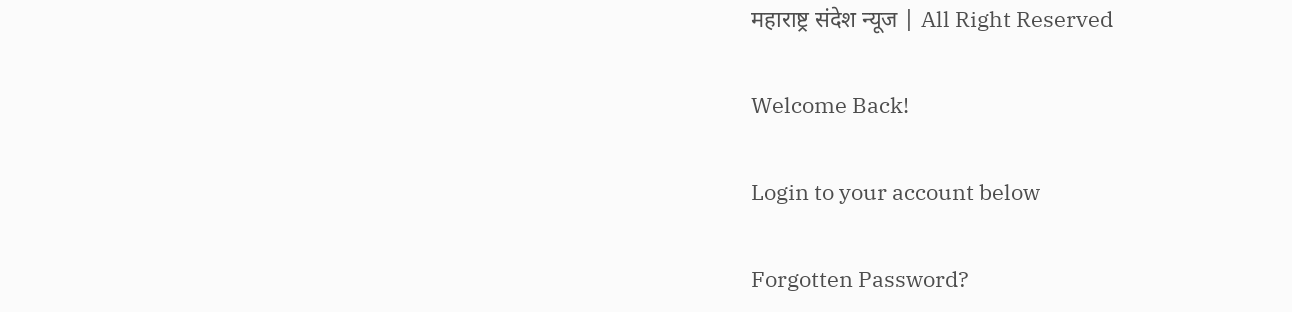महाराष्ट्र संदेश न्यूज | All Right Reserved

Welcome Back!

Login to your account below

Forgotten Password?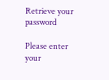Retrieve your password

Please enter your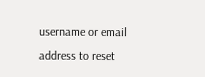username or email address to reset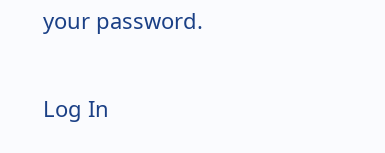your password.

Log In